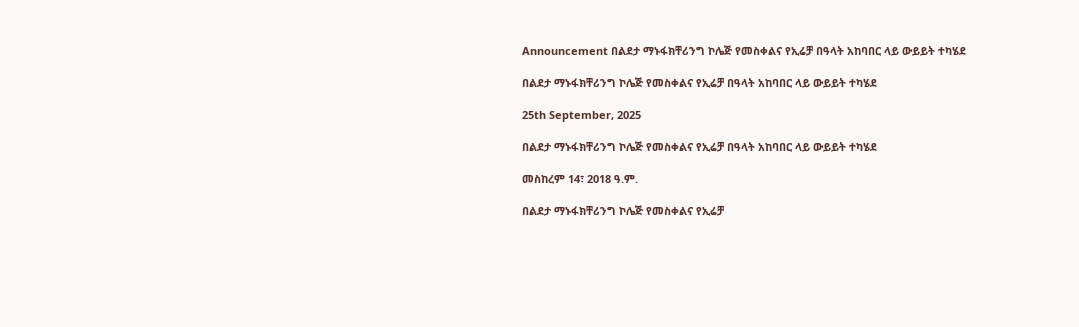Announcement በልደታ ማኑፋክቸሪንግ ኮሌጅ የመስቀልና የኢሬቻ በዓላት አከባበር ላይ ውይይት ተካሄደ

በልደታ ማኑፋክቸሪንግ ኮሌጅ የመስቀልና የኢሬቻ በዓላት አከባበር ላይ ውይይት ተካሄደ

25th September, 2025

በልደታ ማኑፋክቸሪንግ ኮሌጅ የመስቀልና የኢሬቻ በዓላት አከባበር ላይ ውይይት ተካሄደ

መስከረም 14፣ 2018 ዓ.ም.

በልደታ ማኑፋክቸሪንግ ኮሌጅ የመስቀልና የኢሬቻ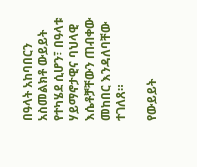በዓላት አከባበርን አስመልክቶ ውይይት የተካሄደ ሲሆን፣ በዓላቱ ሃይማኖታዊና ባህላዊ እሴቶቻቸውን ጠብቀው መከበር እንዳለባቸው ተገለጸ።

የውይይት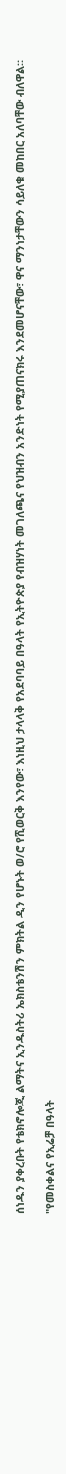ሰነዱን ያቀረቡት የቴክኖሎጂ ልማትና ኢንዱስትሪ ኤክስቴንሽን ምክትል ዲን የሆኑት ወ/ሮ የሺወርቅ እንየው፣ እነዚህ ታላላቅ የአደባባይ በዓላት የኢትዮጵያ የብዝሃነት መገለጫና የህዝብን አንድነት የሚያጠናክሩ እንደመሆናቸው፣ ዋና ማንነታቸውን ሳይለቁ መከበር አለባቸው ብለዋል።

"የመስቀልና የኢሬቻ በዓላት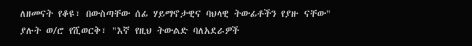ለዘመናት የቆዩ፣ በውስጣቸው ሰፊ ሃይማኖታዊና ባህላዊ ትውፊቶችን የያዙ ናቸው" ያሉት ወ/ሮ የሺወርቅ፣ "እኛ የዚህ ትውልድ ባለአደራዎች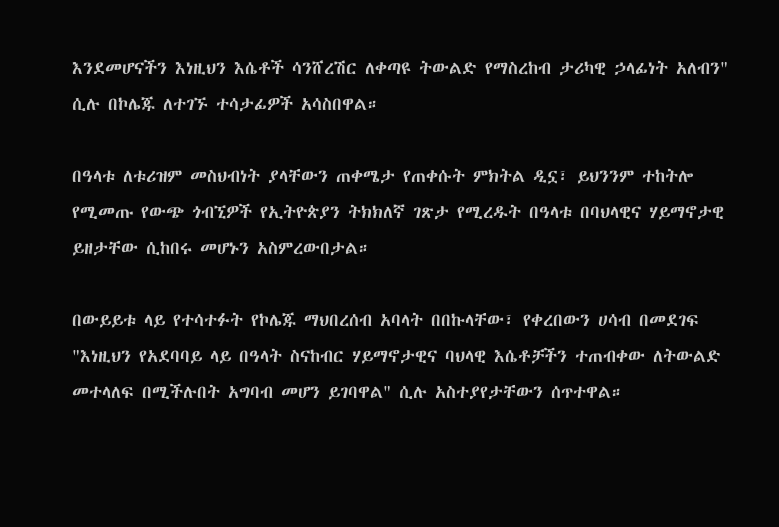እንደመሆናችን እነዚህን እሴቶች ሳንሸረሽር ለቀጣዩ ትውልድ የማስረከብ ታሪካዊ ኃላፊነት አለብን" ሲሉ በኮሌጁ ለተገኙ ተሳታፊዎች አሳስበዋል።

በዓላቱ ለቱሪዝም መስህብነት ያላቸውን ጠቀሜታ የጠቀሱት ምክትል ዲኗ፣ ይህንንም ተከትሎ የሚመጡ የውጭ ጎብኚዎች የኢትዮጵያን ትክክለኛ ገጽታ የሚረዱት በዓላቱ በባህላዊና ሃይማኖታዊ ይዘታቸው ሲከበሩ መሆኑን አስምረውበታል።

በውይይቱ ላይ የተሳተፉት የኮሌጁ ማህበረሰብ አባላት በበኩላቸው፣ የቀረበውን ሀሳብ በመደገፍ "እነዚህን የአደባባይ ላይ በዓላት ስናከብር ሃይማኖታዊና ባህላዊ እሴቶቻችን ተጠብቀው ለትውልድ መተላለፍ በሚችሉበት አግባብ መሆን ይገባዋል" ሲሉ አስተያየታቸውን ሰጥተዋል።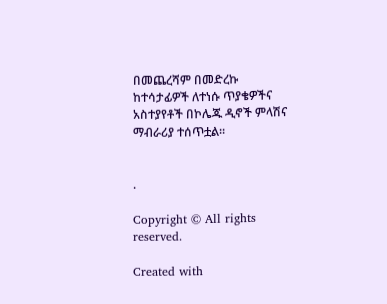በመጨረሻም በመድረኩ ከተሳታፊዎች ለተነሱ ጥያቄዎችና አስተያየቶች በኮሌጁ ዲኖች ምላሽና ማብራሪያ ተሰጥቷል።


.

Copyright © All rights reserved.

Created with